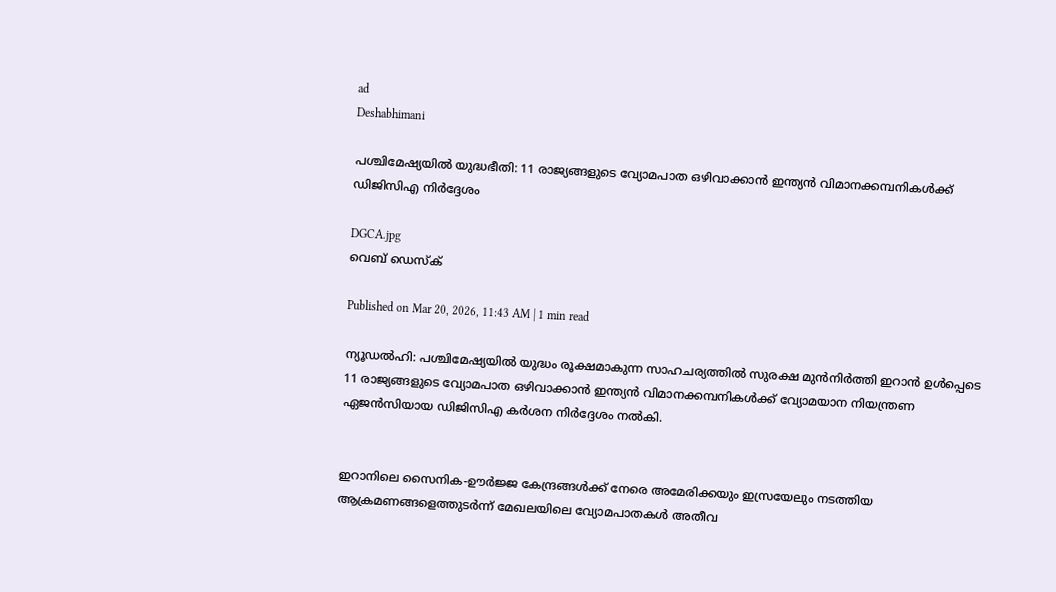ad
Deshabhimani

പശ്ചിമേഷ്യയിൽ യുദ്ധഭീതി: 11 രാജ്യങ്ങളുടെ വ്യോമപാത ഒഴിവാക്കാൻ ഇന്ത്യൻ വിമാനക്കമ്പനികൾക്ക് ഡിജിസിഎ നിർദ്ദേശം

DGCA.jpg
വെബ് ഡെസ്ക്

Published on Mar 20, 2026, 11:43 AM | 1 min read

ന്യൂഡൽഹി: പശ്ചിമേഷ്യയിൽ യുദ്ധം രൂക്ഷമാകുന്ന സാഹചര്യത്തിൽ സുരക്ഷ മുൻനിർത്തി ഇറാൻ ഉൾപ്പെടെ 11 രാജ്യങ്ങളുടെ വ്യോമപാത ഒഴിവാക്കാൻ ഇന്ത്യൻ വിമാനക്കമ്പനികൾക്ക് വ്യോമയാന നിയന്ത്രണ ഏജൻസിയായ ഡിജിസിഎ കർശന നിർദ്ദേശം നൽകി.


ഇറാനിലെ സൈനിക-ഊർജ്ജ കേന്ദ്രങ്ങൾക്ക് നേരെ അമേരിക്കയും ഇസ്രയേലും നടത്തിയ ആക്രമണങ്ങളെത്തുടർന്ന് മേഖലയിലെ വ്യോമപാതകൾ അതീവ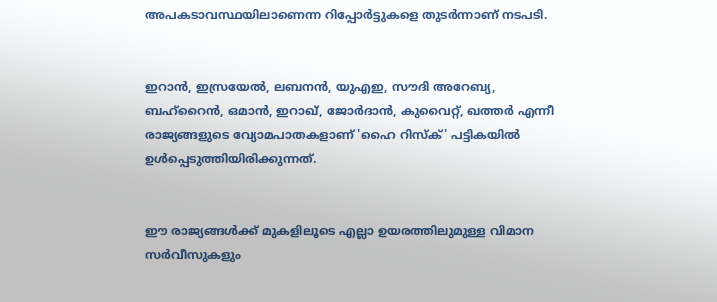അപകടാവസ്ഥയിലാണെന്ന റിപ്പോർട്ടുകളെ തുടർന്നാണ് നടപടി.


ഇറാൻ, ഇസ്രയേൽ, ലബനൻ, യുഎഇ, സൗദി അറേബ്യ, ബഹ്‌റൈൻ, ഒമാൻ, ഇറാഖ്, ജോർദാൻ, കുവൈറ്റ്, ഖത്തർ എന്നീ രാജ്യങ്ങളുടെ വ്യോമപാതകളാണ് 'ഹൈ റിസ്ക്' പട്ടികയിൽ ഉൾപ്പെടുത്തിയിരിക്കുന്നത്.


ഈ രാജ്യങ്ങൾക്ക് മുകളിലൂടെ എല്ലാ ഉയരത്തിലുമുള്ള വിമാന സർവീസുകളും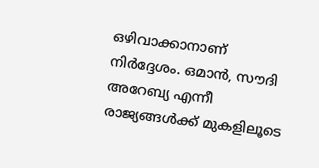ഒഴിവാക്കാനാണ് നിർദ്ദേശം. ഒമാൻ, സൗദി അറേബ്യ എന്നീ രാജ്യങ്ങൾക്ക് മുകളിലൂടെ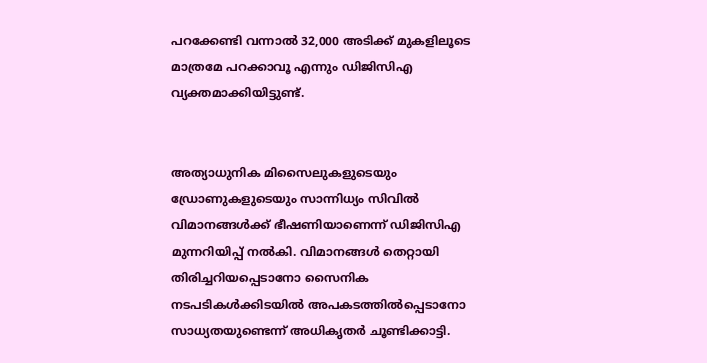പറക്കേണ്ടി വന്നാൽ 32,000 അടിക്ക് മുകളിലൂടെ മാത്രമേ പറക്കാവൂ എന്നും ഡിജിസിഎ വ്യക്തമാക്കിയിട്ടുണ്ട്.


അത്യാധുനിക മിസൈലുകളുടെയും ഡ്രോണുകളുടെയും സാന്നിധ്യം സിവിൽ വിമാനങ്ങൾക്ക് ഭീഷണിയാണെന്ന് ഡിജിസിഎ മുന്നറിയിപ്പ് നൽകി. വിമാനങ്ങൾ തെറ്റായി തിരിച്ചറിയപ്പെടാനോ സൈനിക നടപടികൾക്കിടയിൽ അപകടത്തിൽപ്പെടാനോ സാധ്യതയുണ്ടെന്ന് അധികൃതർ ചൂണ്ടിക്കാട്ടി.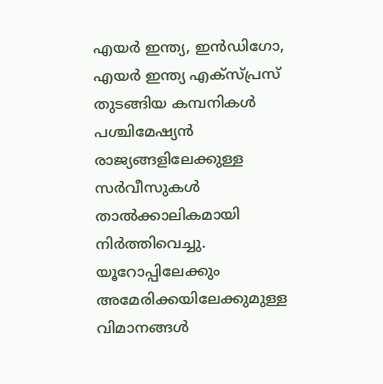എയർ ഇന്ത്യ, ഇൻഡിഗോ, എയർ ഇന്ത്യ എക്സ്പ്രസ് തുടങ്ങിയ കമ്പനികൾ പശ്ചിമേഷ്യൻ രാജ്യങ്ങളിലേക്കുള്ള സർവീസുകൾ താൽക്കാലികമായി നിർത്തിവെച്ചു. യൂറോപ്പിലേക്കും അമേരിക്കയിലേക്കുമുള്ള വിമാനങ്ങൾ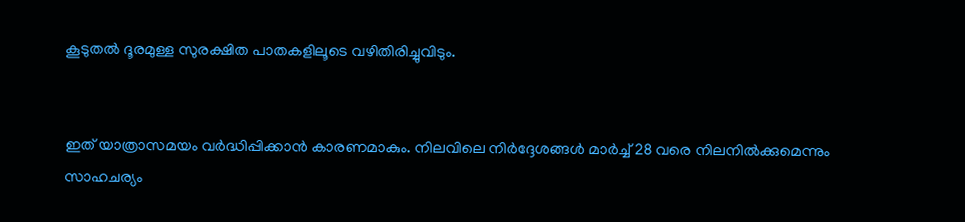കൂടുതൽ ദൂരമുള്ള സുരക്ഷിത പാതകളിലൂടെ വഴിതിരിച്ചുവിടും.


ഇത് യാത്രാസമയം വർദ്ധിപ്പിക്കാൻ കാരണമാകും. നിലവിലെ നിർദ്ദേശങ്ങൾ മാർച്ച് 28 വരെ നിലനിൽക്കുമെന്നും സാഹചര്യം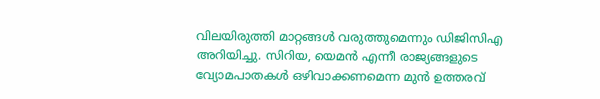വിലയിരുത്തി മാറ്റങ്ങൾ വരുത്തുമെന്നും ഡിജിസിഎ അറിയിച്ചു. സിറിയ, യെമൻ എന്നീ രാജ്യങ്ങളുടെ വ്യോമപാതകൾ ഒഴിവാക്കണമെന്ന മുൻ ഉത്തരവ്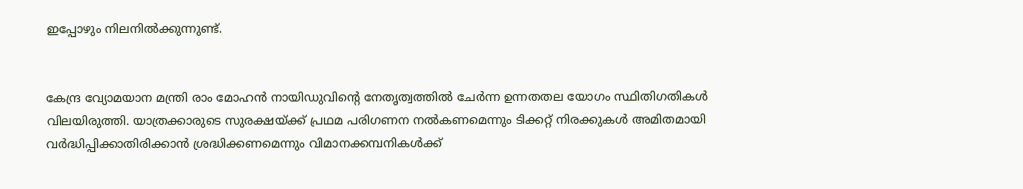ഇപ്പോഴും നിലനിൽക്കുന്നുണ്ട്.


കേന്ദ്ര വ്യോമയാന മന്ത്രി രാം മോഹൻ നായിഡുവിന്റെ നേതൃത്വത്തിൽ ചേർന്ന ഉന്നതതല യോഗം സ്ഥിതിഗതികൾ വിലയിരുത്തി. യാത്രക്കാരുടെ സുരക്ഷയ്ക്ക് പ്രഥമ പരിഗണന നൽകണമെന്നും ടിക്കറ്റ് നിരക്കുകൾ അമിതമായി വർദ്ധിപ്പിക്കാതിരിക്കാൻ ശ്രദ്ധിക്കണമെന്നും വിമാനക്കമ്പനികൾക്ക്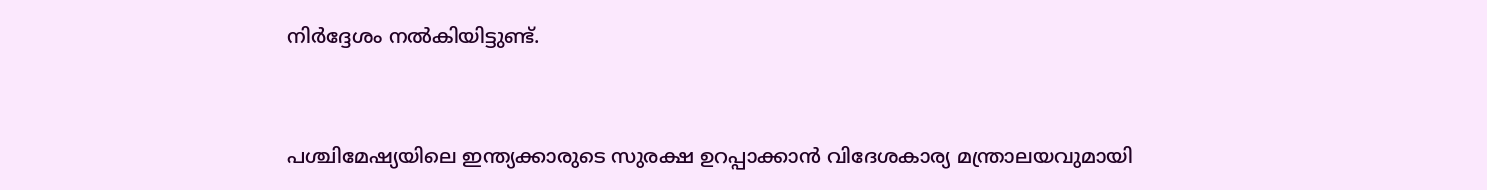നിർദ്ദേശം നൽകിയിട്ടുണ്ട്.


പശ്ചിമേഷ്യയിലെ ഇന്ത്യക്കാരുടെ സുരക്ഷ ഉറപ്പാക്കാൻ വിദേശകാര്യ മന്ത്രാലയവുമായി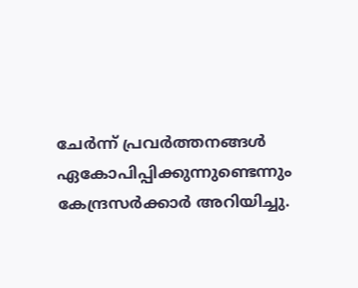ചേർന്ന് പ്രവർത്തനങ്ങൾ ഏകോപിപ്പിക്കുന്നുണ്ടെന്നും കേന്ദ്രസർക്കാർ അറിയിച്ചു.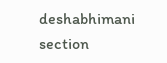deshabhimani section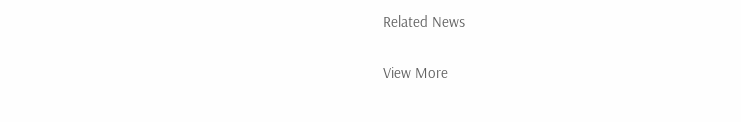Related News

View More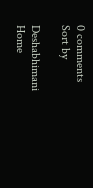0 comments
Sort by

Deshabhimani
Home